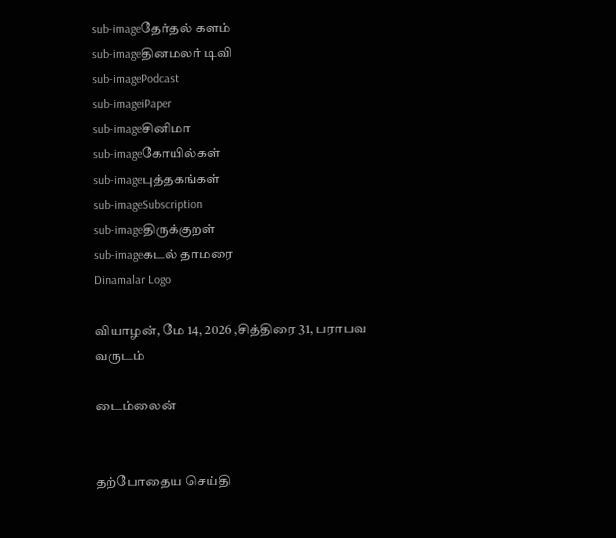sub-imageதேர்தல் களம்
sub-imageதினமலர் டிவி
sub-imagePodcast
sub-imageiPaper
sub-imageசினிமா
sub-imageகோயில்கள்
sub-imageபுத்தகங்கள்
sub-imageSubscription
sub-imageதிருக்குறள்
sub-imageகடல் தாமரை
Dinamalar Logo

வியாழன், மே 14, 2026 ,சித்திரை 31, பராபவ வருடம்

டைம்லைன்


தற்போதைய செய்தி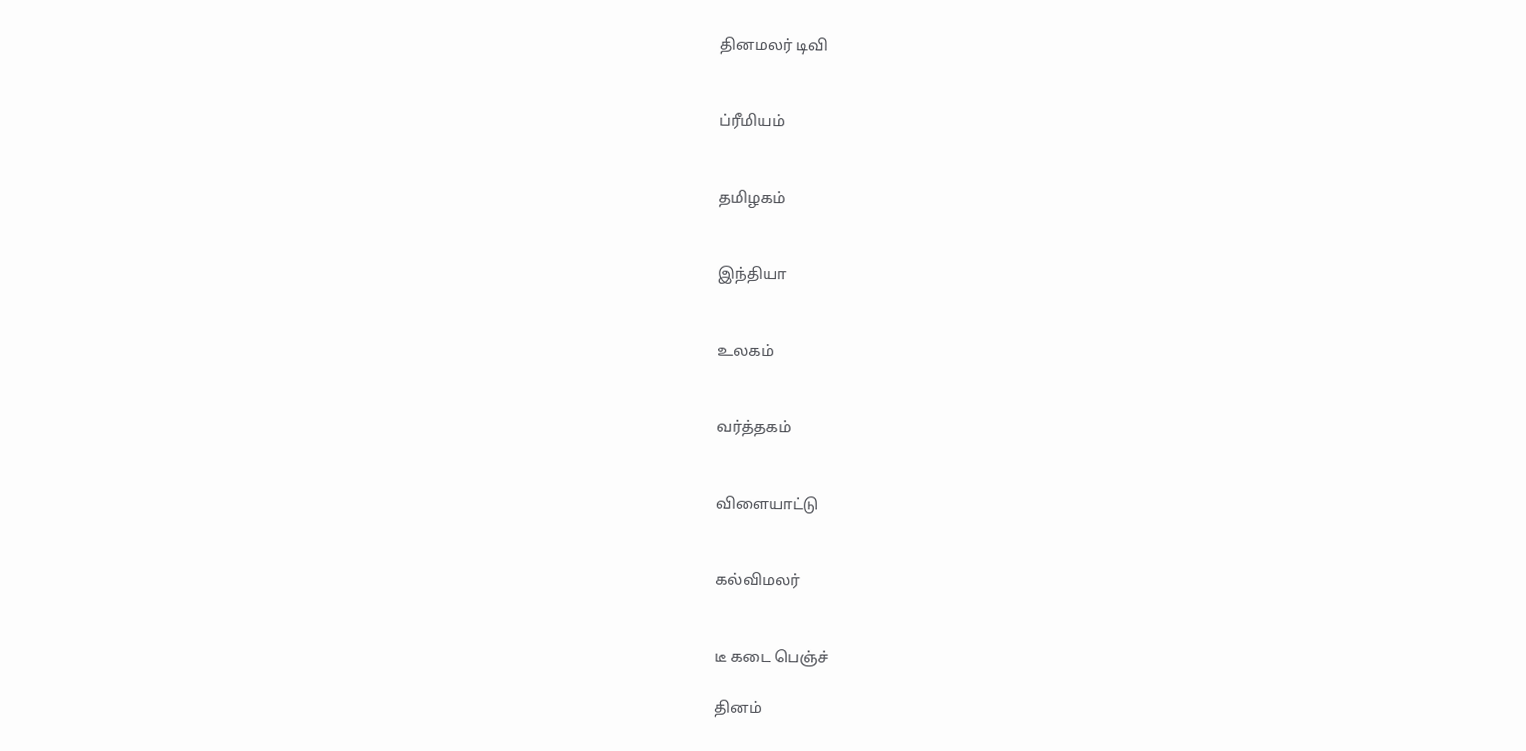தினமலர் டிவி


ப்ரீமியம்


தமிழகம்


இந்தியா


உலகம்


வர்த்தகம்


விளையாட்டு


கல்விமலர்


டீ கடை பெஞ்ச்

தினம்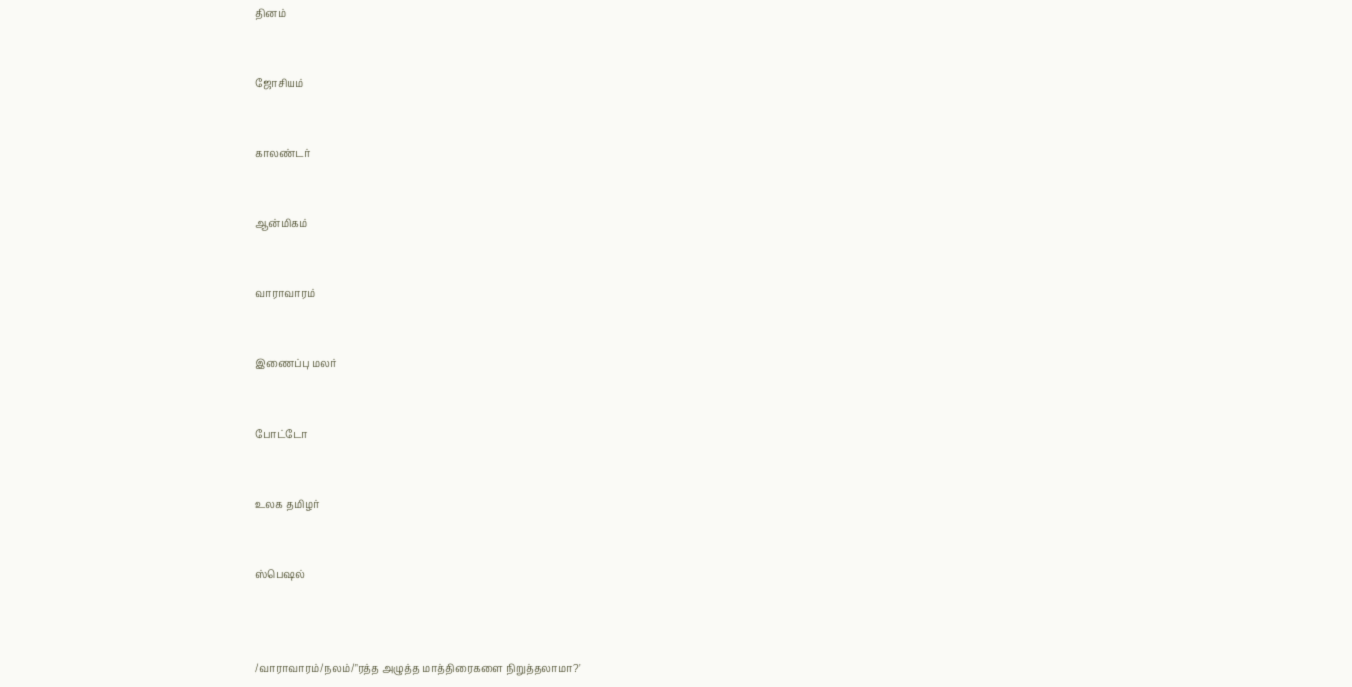தினம்


ஜோசியம்


காலண்டர்


ஆன்மிகம்


வாராவாரம்


இணைப்பு மலர்


போட்டோ


உலக தமிழர்


ஸ்பெஷல்



/வாராவாரம்/நலம்/"ரத்த அழுத்த மாத்திரைகளை நிறுத்தலாமா?'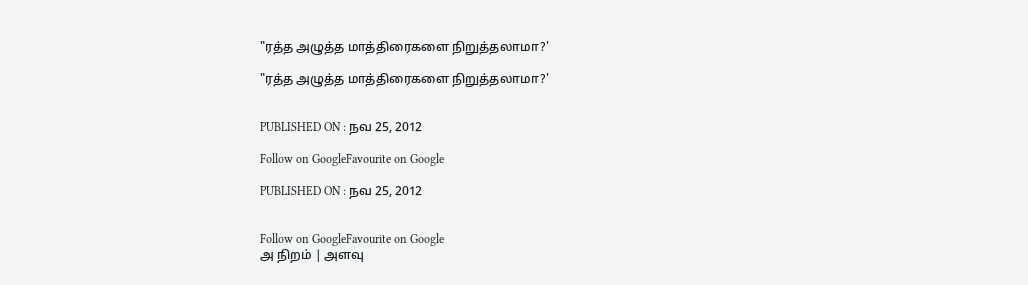"ரத்த அழுத்த மாத்திரைகளை நிறுத்தலாமா?'

"ரத்த அழுத்த மாத்திரைகளை நிறுத்தலாமா?'


PUBLISHED ON : நவ 25, 2012

Follow on GoogleFavourite on Google

PUBLISHED ON : நவ 25, 2012


Follow on GoogleFavourite on Google
அ நிறம் | அளவு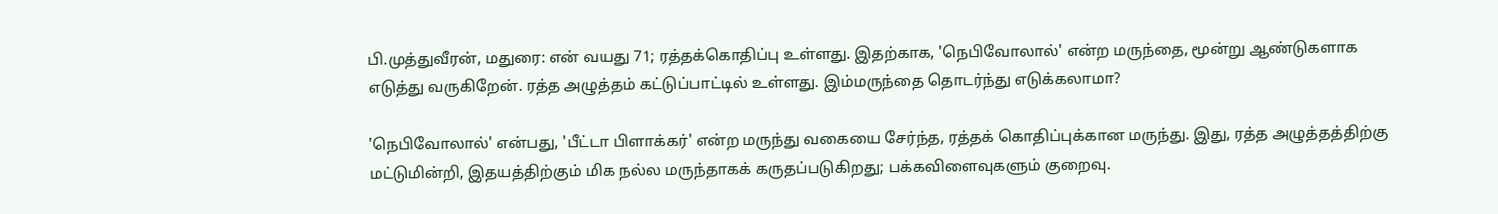பி.முத்துவீரன், மதுரை: என் வயது 71; ரத்தக்கொதிப்பு உள்ளது. இதற்காக, 'நெபிவோலால்' என்ற மருந்தை, மூன்று ஆண்டுகளாக எடுத்து வருகிறேன். ரத்த அழுத்தம் கட்டுப்பாட்டில் உள்ளது. இம்மருந்தை தொடர்ந்து எடுக்கலாமா?

'நெபிவோலால்' என்பது, 'பீட்டா பிளாக்கர்' என்ற மருந்து வகையை சேர்ந்த, ரத்தக் கொதிப்புக்கான மருந்து. இது, ரத்த அழுத்தத்திற்கு மட்டுமின்றி, இதயத்திற்கும் மிக நல்ல மருந்தாகக் கருதப்படுகிறது; பக்கவிளைவுகளும் குறைவு.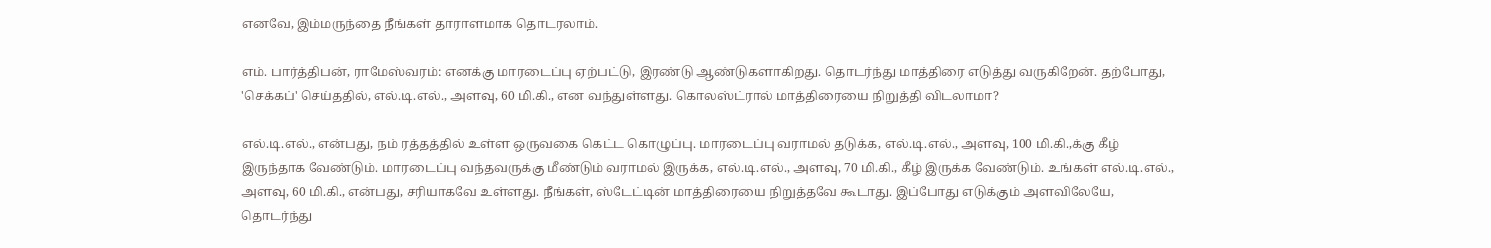எனவே, இம்மருந்தை நீங்கள் தாராளமாக தொடரலாம்.

எம். பார்த்திபன், ராமேஸ்வரம்: எனக்கு மாரடைப்பு ஏற்பட்டு, இரண்டு ஆண்டுகளாகிறது. தொடர்ந்து மாத்திரை எடுத்து வருகிறேன். தற்போது, 'செக்கப்' செய்ததில், எல்.டி.எல்., அளவு, 60 மி.கி., என வந்துள்ளது. கொலஸ்ட்ரால் மாத்திரையை நிறுத்தி விடலாமா?

எல்.டி.எல்., என்பது, நம் ரத்தத்தில் உள்ள ஒருவகை கெட்ட கொழுப்பு. மாரடைப்பு வராமல் தடுக்க, எல்.டி.எல்., அளவு, 100 மி.கி.,க்கு கீழ் இருந்தாக வேண்டும். மாரடைப்பு வந்தவருக்கு மீண்டும் வராமல் இருக்க, எல்.டி.எல்., அளவு, 70 மி.கி., கீழ் இருக்க வேண்டும். உங்கள் எல்.டி.எல்., அளவு, 60 மி.கி., என்பது, சரியாகவே உள்ளது. நீங்கள், ஸ்டேட்டின் மாத்திரையை நிறுத்தவே கூடாது. இப்போது எடுக்கும் அளவிலேயே, தொடர்ந்து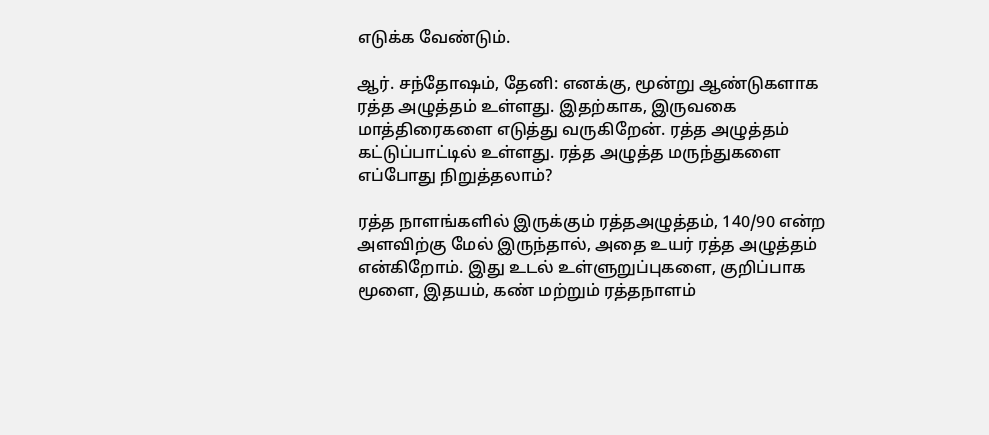எடுக்க வேண்டும்.

ஆர். சந்தோஷம், தேனி: எனக்கு, மூன்று ஆண்டுகளாக ரத்த அழுத்தம் உள்ளது. இதற்காக, இருவகை மாத்திரைகளை எடுத்து வருகிறேன். ரத்த அழுத்தம் கட்டுப்பாட்டில் உள்ளது. ரத்த அழுத்த மருந்துகளை எப்போது நிறுத்தலாம்?

ரத்த நாளங்களில் இருக்கும் ரத்தஅழுத்தம், 140/90 என்ற அளவிற்கு மேல் இருந்தால், அதை உயர் ரத்த அழுத்தம் என்கிறோம். இது உடல் உள்ளுறுப்புகளை, குறிப்பாக மூளை, இதயம், கண் மற்றும் ரத்தநாளம்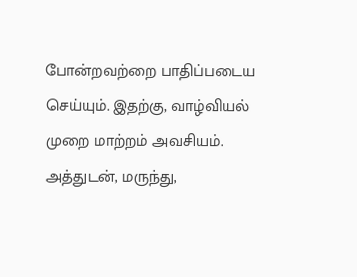போன்றவற்றை பாதிப்படைய செய்யும். இதற்கு, வாழ்வியல் முறை மாற்றம் அவசியம். அத்துடன், மருந்து,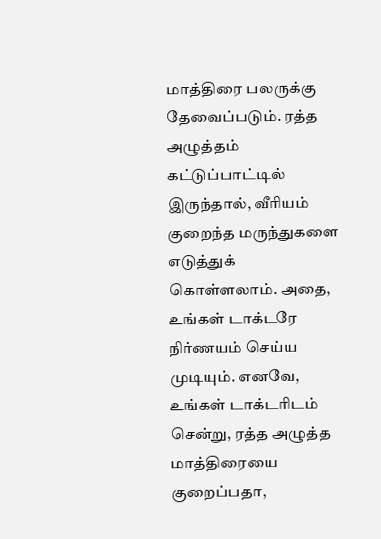மாத்திரை பலருக்கு தேவைப்படும். ரத்த அழுத்தம் கட்டுப்பாட்டில் இருந்தால், வீரியம் குறைந்த மருந்துகளை எடுத்துக் கொள்ளலாம். அதை, உங்கள் டாக்டரே நிர்ணயம் செய்ய முடியும். எனவே, உங்கள் டாக்டரிடம் சென்று, ரத்த அழுத்த மாத்திரையை குறைப்பதா,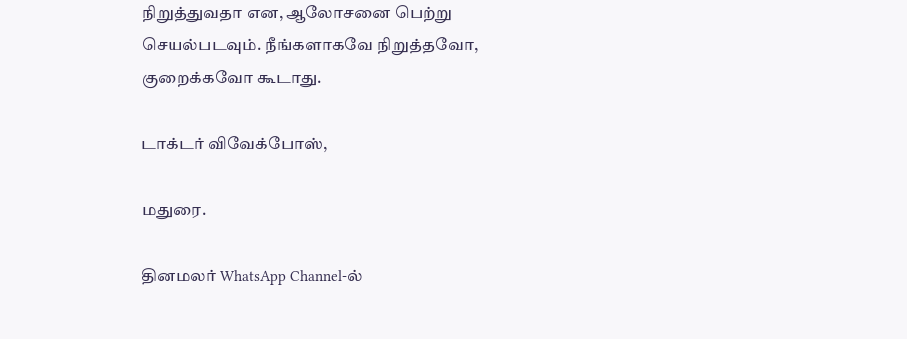நிறுத்துவதா என, ஆலோசனை பெற்று செயல்படவும். நீங்களாகவே நிறுத்தவோ, குறைக்கவோ கூடாது.

டாக்டர் விவேக்போஸ்,

மதுரை.

தினமலர் WhatsApp Channel-ல்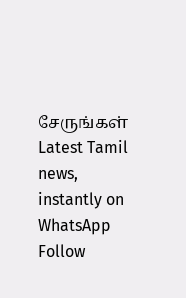சேருங்கள்
Latest Tamil news, instantly on WhatsApp
Follow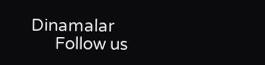Dinamalar
      Follow us